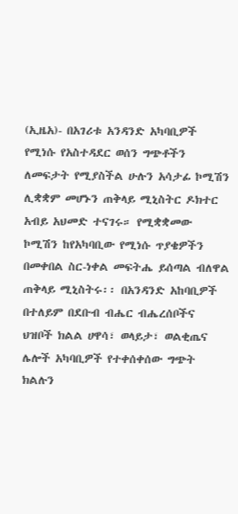(ኢዜአ)- በአገሪቱ አንዳንድ አካባቢዎች የሚነሱ የአስተዳደር ወሰን ግጭቶችን ለመፍታት የሚያስችል ሁሉን አሳታፊ ኮሚሽን ሊቋቋም መሆኑን ጠቅላይ ሚኒስትር ዶክተር አብይ አህመድ ተናገሩ። የሚቋቋመው ኮሚሽን ከየአካባቢው የሚነሱ ጥያቄዎችን በመቀበል ስር-ነቀል መፍትሔ ይሰጣል ብለዋል ጠቅላይ ሚኒስትሩ፡፡ በአንዳንድ አከባቢዎች በተለይም በደቡብ ብሔር ብሔረሰቦችና ህዝቦች ክልል ሀዋሳ፣ ወላይታ፣ ወልቂጤና ሌሎች አካባቢዎች የተቀሰቀሰው ግጭት ክልሉን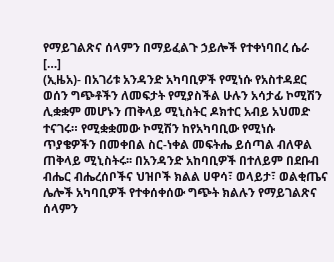የማይገልጽና ሰላምን በማይፈልጉ ኃይሎች የተቀነባበረ ሴራ […]
(ኢዜአ)- በአገሪቱ አንዳንድ አካባቢዎች የሚነሱ የአስተዳደር ወሰን ግጭቶችን ለመፍታት የሚያስችል ሁሉን አሳታፊ ኮሚሽን ሊቋቋም መሆኑን ጠቅላይ ሚኒስትር ዶክተር አብይ አህመድ ተናገሩ። የሚቋቋመው ኮሚሽን ከየአካባቢው የሚነሱ ጥያቄዎችን በመቀበል ስር-ነቀል መፍትሔ ይሰጣል ብለዋል ጠቅላይ ሚኒስትሩ፡፡ በአንዳንድ አከባቢዎች በተለይም በደቡብ ብሔር ብሔረሰቦችና ህዝቦች ክልል ሀዋሳ፣ ወላይታ፣ ወልቂጤና ሌሎች አካባቢዎች የተቀሰቀሰው ግጭት ክልሉን የማይገልጽና ሰላምን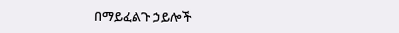በማይፈልጉ ኃይሎች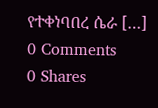የተቀነባበረ ሴራ […]
0 Comments
0 Shares